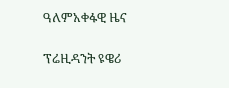ዓለምአቀፋዊ ዜና

ፕሬዚዳንት ዩዌሪ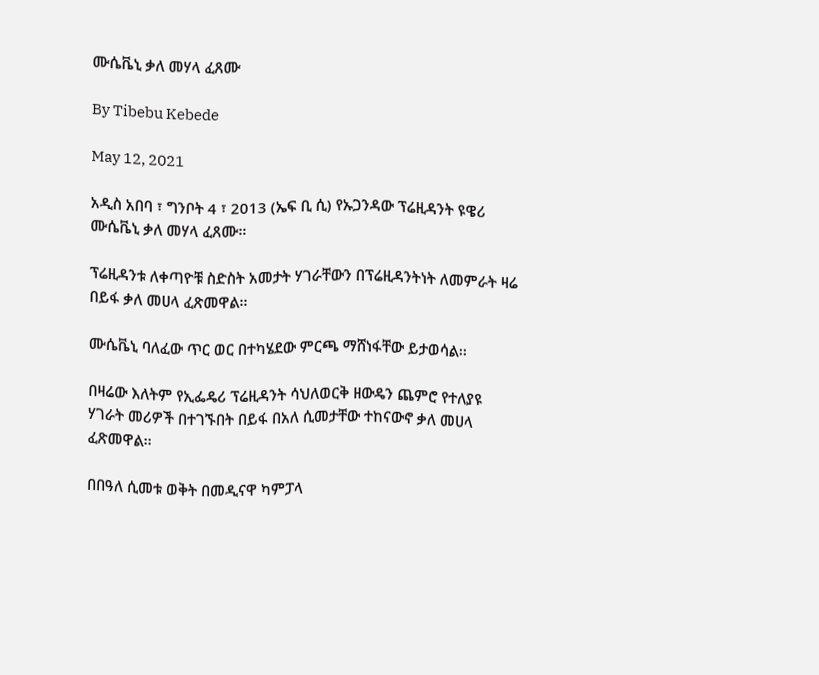ሙሴቬኒ ቃለ መሃላ ፈጸሙ

By Tibebu Kebede

May 12, 2021

አዲስ አበባ ፣ ግንቦት 4 ፣ 2013 (ኤፍ ቢ ሲ) የኡጋንዳው ፕሬዚዳንት ዩዌሪ ሙሴቬኒ ቃለ መሃላ ፈጸሙ፡፡

ፕሬዚዳንቱ ለቀጣዮቹ ስድስት አመታት ሃገራቸውን በፕሬዚዳንትነት ለመምራት ዛሬ በይፋ ቃለ መሀላ ፈጽመዋል፡፡

ሙሴቬኒ ባለፈው ጥር ወር በተካሄደው ምርጫ ማሸነፋቸው ይታወሳል፡፡

በዛሬው እለትም የኢፌዴሪ ፕሬዚዳንት ሳህለወርቅ ዘውዴን ጨምሮ የተለያዩ ሃገራት መሪዎች በተገኙበት በይፋ በአለ ሲመታቸው ተከናውኖ ቃለ መሀላ ፈጽመዋል፡፡

በበዓለ ሲመቱ ወቅት በመዲናዋ ካምፓላ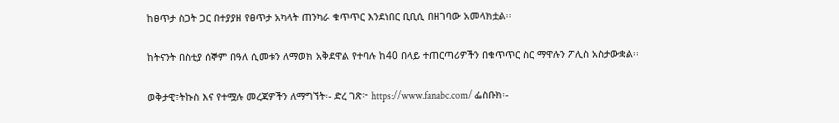ከፀጥታ ስጋት ጋር በተያያዘ የፀጥታ አካላት ጠንካራ ቁጥጥር እንደነበር ቢቢሲ በዘገባው አመላክቷል፡፡

ከትናንት በስቲያ ሰኞም በዓለ ሲመቱን ለማወክ አቅደዋል የተባሉ ከ40 በላይ ተጠርጣሪዎችን በቁጥጥር ስር ማዋሉን ፖሊስ አስታውቋል፡፡

ወቅታዊ፣ትኩስ እና የተሟሉ መረጃዎችን ለማግኘት፡- ድረ ገጽ፦ https://www.fanabc.com/ ፌስቡክ፡-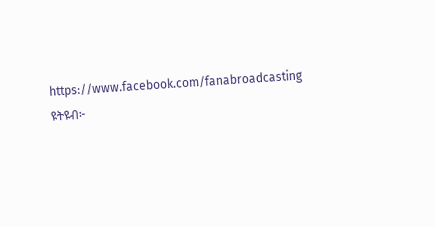https://www.facebook.com/fanabroadcasting ዩትዩብ፦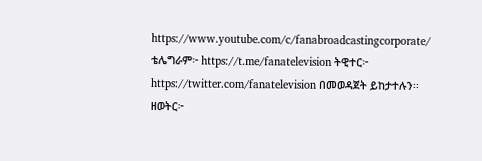https://www.youtube.com/c/fanabroadcastingcorporate/ ቴሌግራም፦ https://t.me/fanatelevision ትዊተር፦ https://twitter.com/fanatelevision በመወዳጀት ይከታተሉን፡፡ ዘወትር፦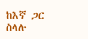ከእኛ ጋር ስላሉ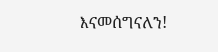እናመሰግናለን!